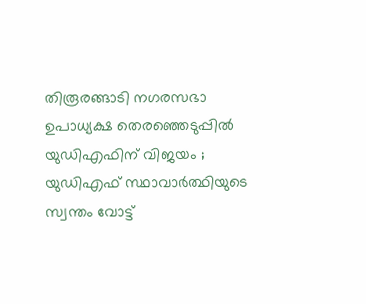തിരൂരങ്ങാടി നഗരസഭാ ഉപാധ്യക്ഷ തെരഞ്ഞെടുപ്പില്‍ യുഡിഎഫിന് വിജയം ; യുഡിഎഫ് സ്ഥാവാര്‍ത്ഥിയുടെ സ്വന്തം വോട്ട്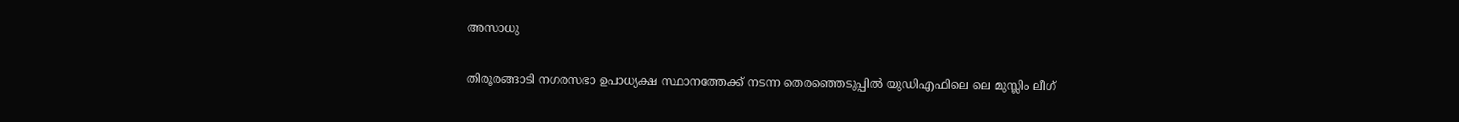അസാധു

തിരൂരങ്ങാടി നഗരസഭാ ഉപാധ്യക്ഷ സ്ഥാനത്തേക്ക് നടന്ന തെരഞ്ഞെടുപ്പില്‍ യുഡിഎഫിലെ ലെ മുസ്ലിം ലീഗ്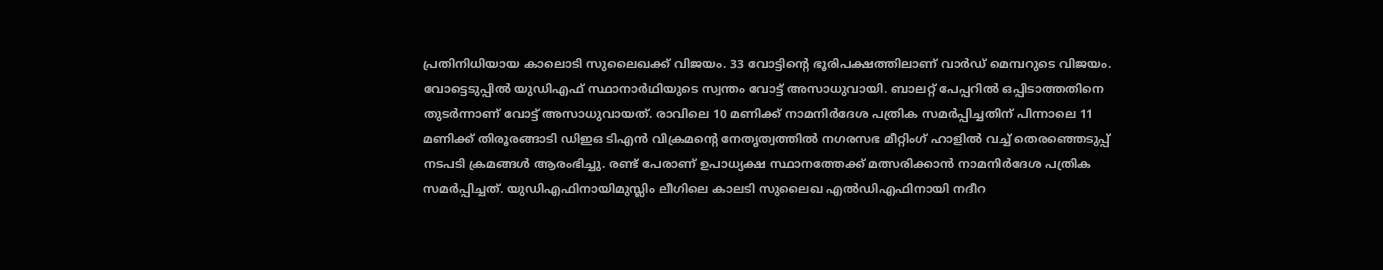പ്രതിനിധിയായ കാലൊടി സുലൈഖക്ക് വിജയം. 33 വോട്ടിന്റെ ഭൂരിപക്ഷത്തിലാണ് വാര്‍ഡ് മെമ്പറുടെ വിജയം. വോട്ടെടുപ്പില്‍ യുഡിഎഫ് സ്ഥാനാര്‍ഥിയുടെ സ്വന്തം വോട്ട് അസാധുവായി. ബാലറ്റ് പേപ്പറില്‍ ഒപ്പിടാത്തതിനെ തുടര്‍ന്നാണ് വോട്ട് അസാധുവായത്. രാവിലെ 10 മണിക്ക് നാമനിര്‍ദേശ പത്രിക സമര്‍പ്പിച്ചതിന് പിന്നാലെ 11 മണിക്ക് തിരൂരങ്ങാടി ഡിഇഒ ടിഎന്‍ വിക്രമന്റെ നേതൃത്വത്തില്‍ നഗരസഭ മീറ്റിംഗ് ഹാളില്‍ വച്ച് തെരഞ്ഞെടുപ്പ് നടപടി ക്രമങ്ങള്‍ ആരംഭിച്ചു. രണ്ട് പേരാണ് ഉപാധ്യക്ഷ സ്ഥാനത്തേക്ക് മത്സരിക്കാന്‍ നാമനിര്‍ദേശ പത്രിക സമര്‍പ്പിച്ചത്. യുഡിഎഫിനായിമുസ്ലിം ലീഗിലെ കാലടി സുലൈഖ എല്‍ഡിഎഫിനായി നദീറ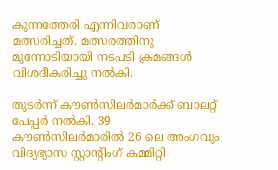കുന്നത്തേരി എന്നിവരാണ് മത്സരിച്ചത്. മത്സരത്തിനു മുന്നോടിയായി നടപടി ക്രമങ്ങള്‍ വിശദീകരിച്ചു നല്‍കി.

തുടര്‍ന്ന് കൗണ്‍സിലര്‍മാര്‍ക്ക് ബാലറ്റ് പേപ്പര്‍ നല്‍കി. 39 കൗണ്‍സിലര്‍മാരില്‍ 26 ലെ അംഗവും വിദ്യഭ്യാസ സ്റ്റാന്റിംഗ് കമ്മിറ്റി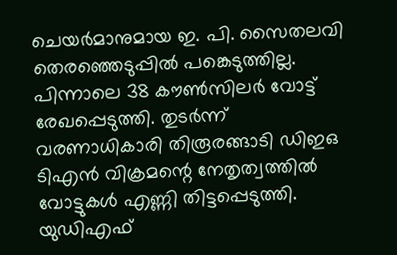ചെയര്‍മാനുമായ ഇ. പി. സൈതലവി തെരഞ്ഞെടുപ്പില്‍ പങ്കെടുത്തില്ല. പിന്നാലെ 38 കൗണ്‍സിലര്‍ വോട്ട് രേഖപ്പെടുത്തി. തുടര്‍ന്ന് വരണാധികാരി തിരൂരങ്ങാടി ഡിഇഒ ടിഎന്‍ വിക്രമന്റെ നേതൃത്വത്തില്‍ വോട്ടുകള്‍ എണ്ണി തിട്ടപ്പെടുത്തി. യുഡിഎഫ്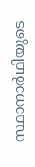സ്ഥാനാര്‍ഥിയുടെ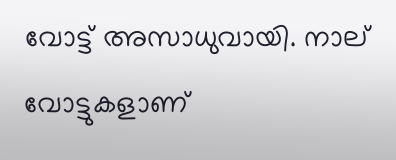വോട്ട് അസാധുവായി. നാല് വോട്ടുകളാണ്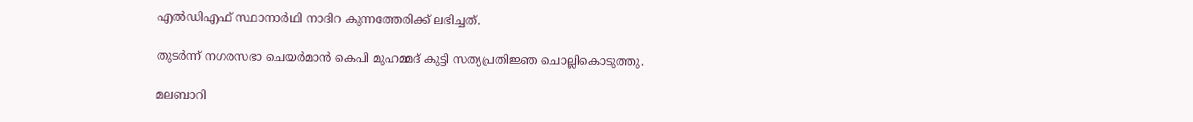എല്‍ഡിഎഫ് സ്ഥാനാര്‍ഥി നാദിറ കുന്നത്തേരിക്ക് ലഭിച്ചത്.

തുടര്‍ന്ന് നഗരസഭാ ചെയര്‍മാന്‍ കെപി മുഹമ്മദ് കുട്ടി സത്യപ്രതിജ്ഞ ചൊല്ലികൊടുത്തു.

മലബാറി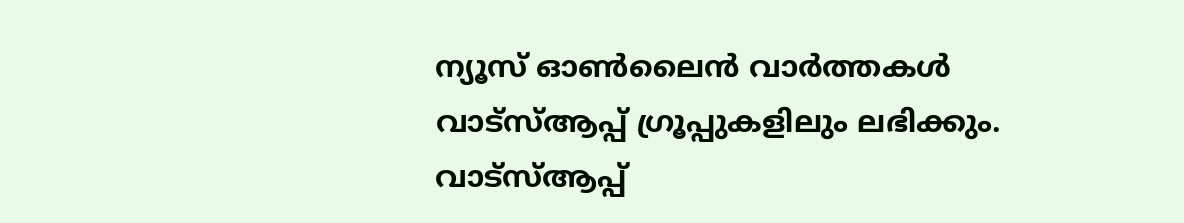ന്യൂസ് ഓണ്‍ലൈന്‍ വാര്‍ത്തകള്‍ വാട്‌സ്ആപ്പ് ഗ്രൂപ്പുകളിലും ലഭിക്കും. വാട്‌സ്ആപ്പ്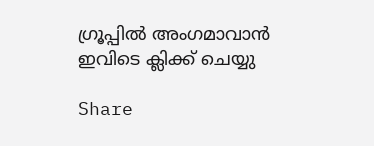ഗ്രൂപ്പില്‍ അംഗമാവാന്‍ ഇവിടെ ക്ലിക്ക് ചെയ്യു

Share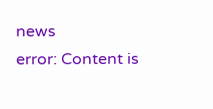news
error: Content is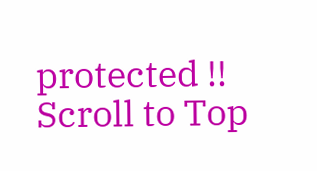protected !!
Scroll to Top